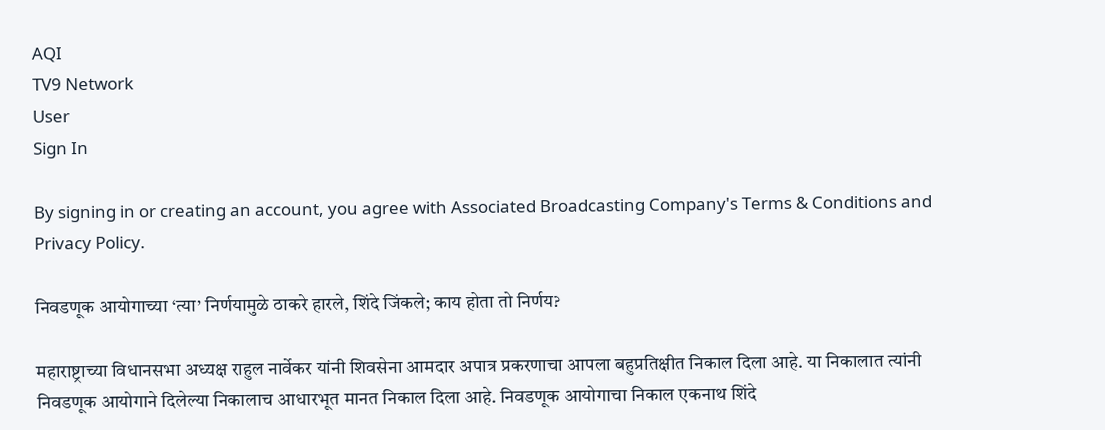AQI
TV9 Network
User
Sign In

By signing in or creating an account, you agree with Associated Broadcasting Company's Terms & Conditions and Privacy Policy.

निवडणूक आयोगाच्या ‘त्या’ निर्णयामुळे ठाकरे हारले, शिंदे जिंकले; काय होता तो निर्णय?

महाराष्ट्राच्या विधानसभा अध्यक्ष राहुल नार्वेकर यांनी शिवसेना आमदार अपात्र प्रकरणाचा आपला बहुप्रतिक्षीत निकाल दिला आहे. या निकालात त्यांनी निवडणूक आयोगाने दिलेल्या निकालाच आधारभूत मानत निकाल दिला आहे. निवडणूक आयोगाचा निकाल एकनाथ शिंदे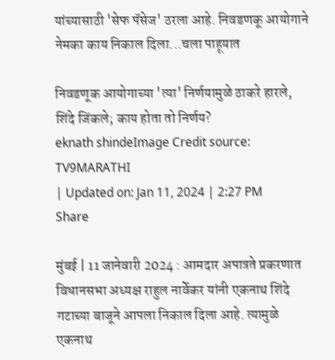यांच्यासाठी 'सेफ पॅसेज' ठरला आहे. निवडणकू आयोगाने नेमका काय निकाल दिला...चला पाहूयात

निवडणूक आयोगाच्या 'त्या' निर्णयामुळे ठाकरे हारले, शिंदे जिंकले; काय होता तो निर्णय?
eknath shindeImage Credit source: TV9MARATHI
| Updated on: Jan 11, 2024 | 2:27 PM
Share

मुंबई | 11 जानेवारी 2024 : आमदार अपात्रते प्रकरणात विधानसभा अध्यक्ष राहुल नार्वेकर यांनी एकनाथ शिंदे गटाच्या बाजूने आपला निकाल दिला आहे. त्यामुळे एकनाथ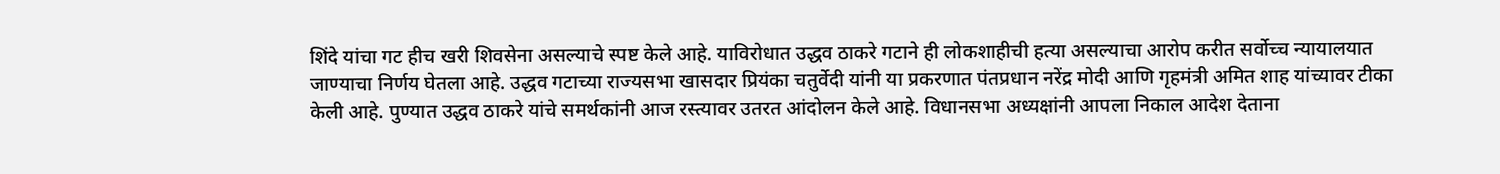शिंदे यांचा गट हीच खरी शिवसेना असल्याचे स्पष्ट केले आहे. याविरोधात उद्धव ठाकरे गटाने ही लोकशाहीची हत्या असल्याचा आरोप करीत सर्वोच्च न्यायालयात जाण्याचा निर्णय घेतला आहे. उद्धव गटाच्या राज्यसभा खासदार प्रियंका चतुर्वेदी यांनी या प्रकरणात पंतप्रधान नरेंद्र मोदी आणि गृहमंत्री अमित शाह यांच्यावर टीका केली आहे. पुण्यात उद्धव ठाकरे यांचे समर्थकांनी आज रस्त्यावर उतरत आंदोलन केले आहे. विधानसभा अध्यक्षांनी आपला निकाल आदेश देताना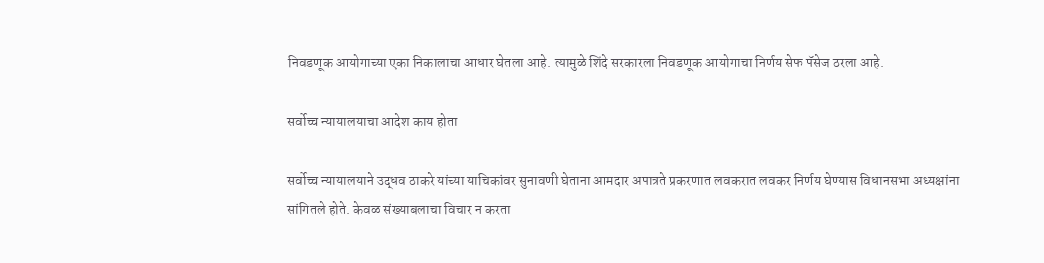निवडणूक आयोगाच्या एका निकालाचा आधार घेतला आहे. त्यामुळे शिंदे सरकारला निवडणूक आयोगाचा निर्णय सेफ पॅसेज ठरला आहे.

सर्वोच्च न्यायालयाचा आदेश काय होता

सर्वोच्च न्यायालयाने उद्धव ठाकरे यांच्या याचिकांवर सुनावणी घेताना आमदार अपात्रते प्रकरणात लवकरात लवकर निर्णय घेण्यास विधानसभा अध्यक्षांना सांगितले होते. केवळ संख्याबलाचा विचार न करता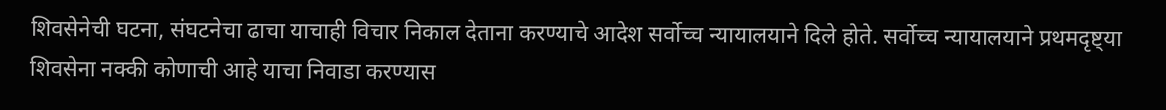शिवसेनेची घटना, संघटनेचा ढाचा याचाही विचार निकाल देताना करण्याचे आदेश सर्वोच्च न्यायालयाने दिले होते. सर्वोच्च न्यायालयाने प्रथमदृष्ट्या शिवसेना नक्की कोणाची आहे याचा निवाडा करण्यास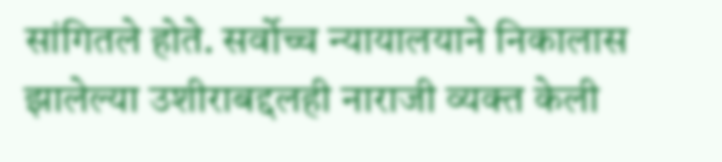सांगितले होते. सर्वोच्च न्यायालयाने निकालास झालेल्या उशीराबद्दलही नाराजी व्यक्त केली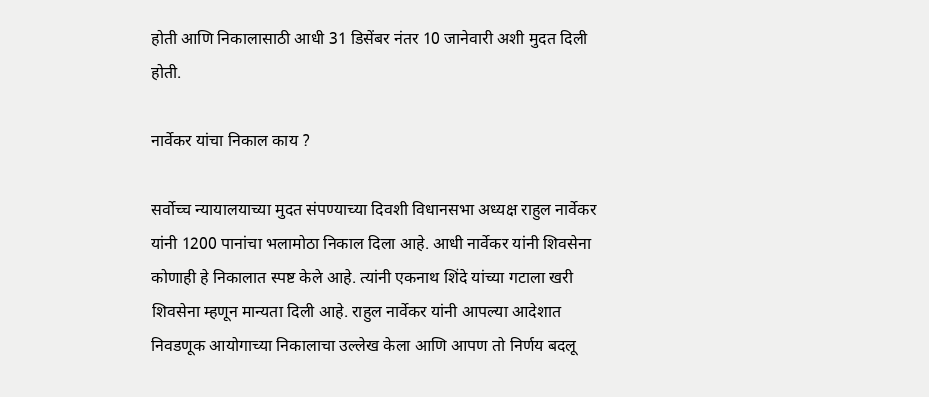होती आणि निकालासाठी आधी 31 डिसेंबर नंतर 10 जानेवारी अशी मुदत दिली होती.

नार्वेकर यांचा निकाल काय ?

सर्वोच्च न्यायालयाच्या मुदत संपण्याच्या दिवशी विधानसभा अध्यक्ष राहुल नार्वेकर यांनी 1200 पानांचा भलामोठा निकाल दिला आहे. आधी नार्वेकर यांनी शिवसेना कोणाही हे निकालात स्पष्ट केले आहे. त्यांनी एकनाथ शिंदे यांच्या गटाला खरी शिवसेना म्हणून मान्यता दिली आहे. राहुल नार्वेकर यांनी आपल्या आदेशात निवडणूक आयोगाच्या निकालाचा उल्लेख केला आणि आपण तो निर्णय बदलू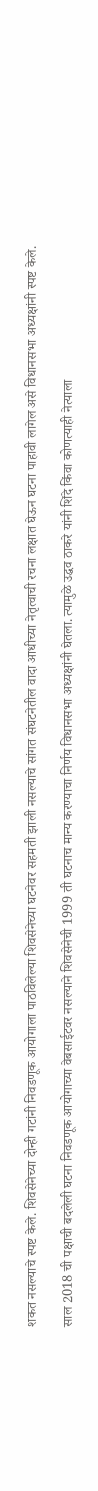शकत नसल्याचे स्पष्ट केले. शिवसेनेच्या दोन्ही गटांनी निवडणूक आयोगाला पाठविलेल्या शिवसेनेच्या घटनेवर सहमती झाली नसल्याचे सांगत संघटनेतील वादा आधीच्या नेतृत्वाची रचना लक्षात घेऊन घटना पाहावी लागेल असे विधानसभा अध्यक्षांनी स्पष्ट केले.

साल 2018 ची पक्षाची बदलेली घटना निवडणूक आयोगाच्या वेबसाईटवर नसल्याने शिवसेनेची 1999 ती घटनाच मान्य करण्याचा निर्णय विधानसभा अध्यक्षांनी घेतला. त्यामुळे उद्धव ठाकरे यांनी शिंदे किंवा कोणत्याही नेत्याला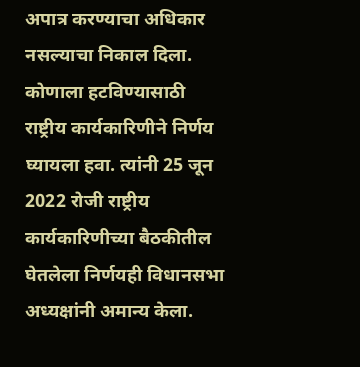अपात्र करण्याचा अधिकार नसल्याचा निकाल दिला. कोणाला हटविण्यासाठी राष्ट्रीय कार्यकारिणीने निर्णय घ्यायला हवा. त्यांनी 25 जून 2022 रोजी राष्ट्रीय कार्यकारिणीच्या बैठकीतील घेतलेला निर्णयही विधानसभा अध्यक्षांनी अमान्य केला.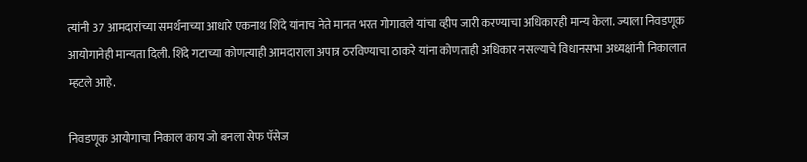त्यांनी 37 आमदारांच्या समर्थनाच्या आधारे एकनाथ शिंदे यांनाच नेते मानत भरत गोगावले यांचा व्हीप जारी करण्याचा अधिकारही मान्य केला. ज्याला निवडणूक आयोगानेही मान्यता दिली. शिंदे गटाच्या कोणत्याही आमदाराला अपात्र ठरविण्याचा ठाकरे यांना कोणताही अधिकार नसल्याचे विधानसभा अध्यक्षांनी निकालात म्हटले आहे.

निवडणूक आयोगाचा निकाल काय जो बनला सेफ पॅसेज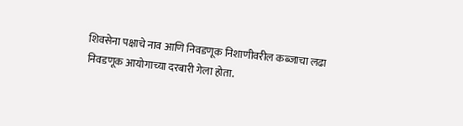शिवसेना पक्षाचे नाव आणि निवडणूक निशाणीवरील कब्जाचा लढा निवडणूक आयोगाच्या दरबारी गेला होता.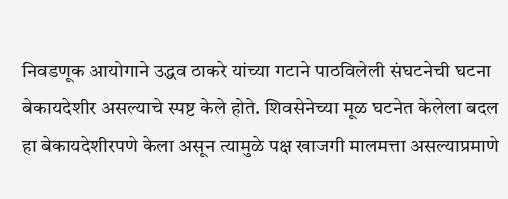निवडणूक आयोगाने उद्धव ठाकरे यांच्या गटाने पाठविलेली संघटनेची घटना बेकायदेशीर असल्याचे स्पष्ट केले होते. शिवसेनेच्या मूळ घटनेत केलेला बदल हा बेकायदेशीरपणे केला असून त्यामुळे पक्ष खाजगी मालमत्ता असल्याप्रमाणे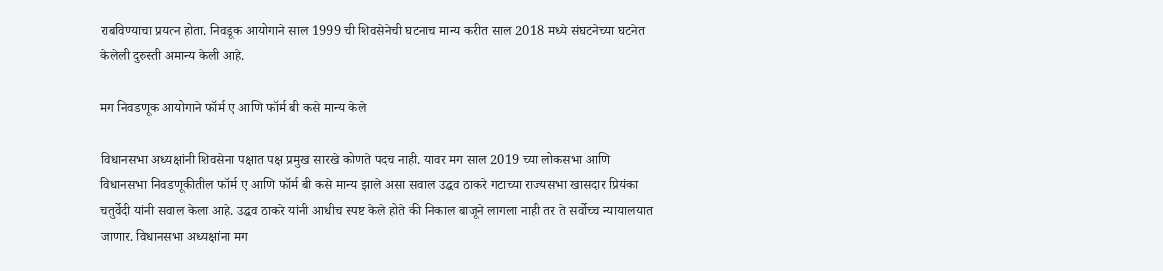राबविण्याचा प्रयत्न होता. निवडूक आयोगाने साल 1999 ची शिवसेनेची घटनाच मान्य करीत साल 2018 मध्ये संघटनेच्या घटनेत केलेली दुरुस्ती अमान्य केली आहे.

मग निवडणूक आयोगाने फॉर्म ए आणि फॉर्म बी कसे मान्य केले

विधानसभा अध्यक्षांनी शिवसेना पक्षात पक्ष प्रमुख सारखे कोणते पदच नाही. यावर मग साल 2019 च्या लोकसभा आणि विधानसभा निवडणूकीतील फॉर्म ए आणि फॉर्म बी कसे मान्य झाले असा सवाल उद्धव ठाकरे गटाच्या राज्यसभा खासदार प्रियंका चतुर्वेदी यांनी सवाल केला आहे. उद्धव ठाकरे यांनी आधीच स्पष्ट केले होते की निकाल बाजूने लागला नाही तर ते सर्वोच्च न्यायालयात जाणार. विधानसभा अध्यक्षांना मग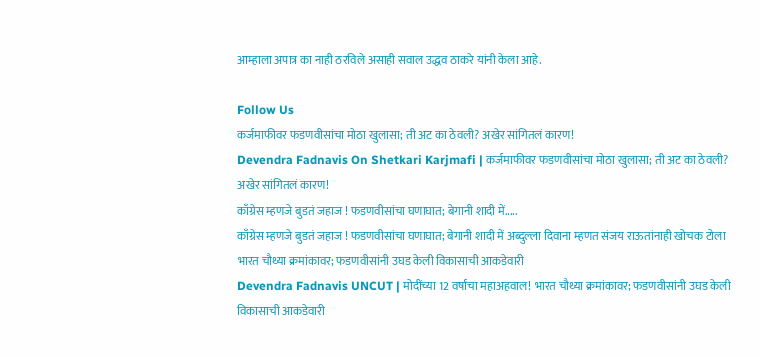आम्हाला अपात्र का नाही ठरविले असाही सवाल उद्धव ठाकरे यांनी केला आहे.

Follow Us
कर्जमाफीवर फडणवीसांचा मोठा खुलासा; ती अट का ठेवली? अखेर सांगितलं कारण!
Devendra Fadnavis On Shetkari Karjmafi | कर्जमाफीवर फडणवीसांचा मोठा खुलासा; ती अट का ठेवली? अखेर सांगितलं कारण!
काँग्रेस म्हणजे बुडतं जहाज ! फडणवीसांचा घणाघात; बेगानी शादी में.....
काँग्रेस म्हणजे बुडतं जहाज ! फडणवीसांचा घणाघात; बेगानी शादी में अब्दुल्ला दिवाना म्हणत संजय राऊतांनाही खोचक टोला
भारत चौथ्या क्रमांकावर; फडणवीसांनी उघड केली विकासाची आकडेवारी
Devendra Fadnavis UNCUT | मोदींच्या 12 वर्षांचा महाअहवाल! भारत चौथ्या क्रमांकावर; फडणवीसांनी उघड केली विकासाची आकडेवारी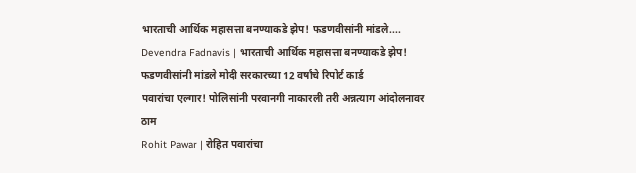भारताची आर्थिक महासत्ता बनण्याकडे झेप! फडणवीसांनी मांडले....
Devendra Fadnavis | भारताची आर्थिक महासत्ता बनण्याकडे झेप! फडणवीसांनी मांडले मोदी सरकारच्या 12 वर्षांचे रिपोर्ट कार्ड
पवारांचा एल्गार! पोलिसांनी परवानगी नाकारली तरी अन्नत्याग आंदोलनावर ठाम
Rohit Pawar | रोहित पवारांचा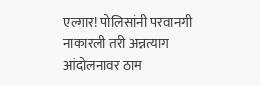एल्गार! पोलिसांनी परवानगी नाकारली तरी अन्नत्याग आंदोलनावर ठाम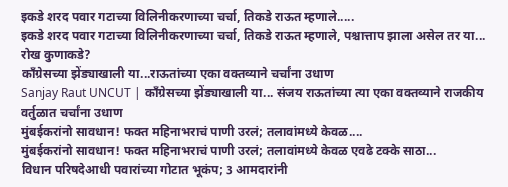इकडे शरद पवार गटाच्या विलिनीकरणाच्या चर्चा, तिकडे राऊत म्हणाले.....
इकडे शरद पवार गटाच्या विलिनीकरणाच्या चर्चा, तिकडे राऊत म्हणाले, पश्चात्ताप झाला असेल तर या... रोख कुणाकडे?
काँग्रेसच्या झेंड्याखाली या...राऊतांच्या एका वक्तव्याने चर्चांना उधाण
Sanjay Raut UNCUT | काँग्रेसच्या झेंड्याखाली या... संजय राऊतांच्या त्या एका वक्तव्याने राजकीय वर्तुळात चर्चांना उधाण
मुंबईकरांनो सावधान! फक्त महिनाभराचं पाणी उरलं; तलावांमध्ये केवळ....
मुंबईकरांनो सावधान! फक्त महिनाभराचं पाणी उरलं; तलावांमध्ये केवळ एवढे टक्के साठा...
विधान परिषदेआधी पवारांच्या गोटात भूकंप; 3 आमदारांनी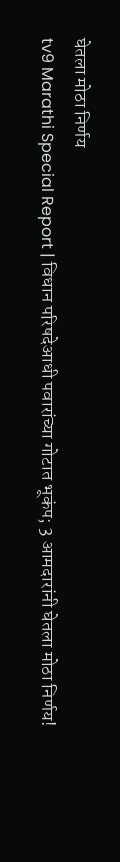घेतला मोठा निर्णय
tv9 Marathi Special Report | विधान परिषदेआधी पवारांच्या गोटात भूकंप; 3 आमदारांनी घेतला मोठा निर्णय!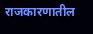राजकारणातील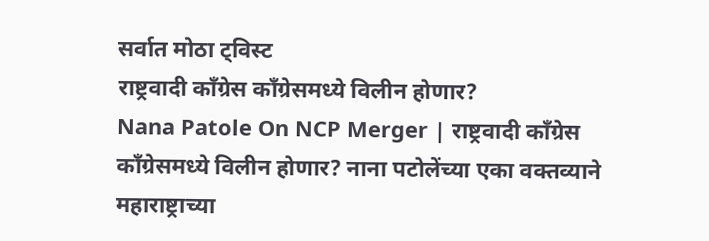सर्वात मोठा ट्विस्ट
राष्ट्रवादी काँग्रेस काँग्रेसमध्ये विलीन होणार?
Nana Patole On NCP Merger | राष्ट्रवादी काँग्रेस काँग्रेसमध्ये विलीन होणार? नाना पटोलेंच्या एका वक्तव्याने महाराष्ट्राच्या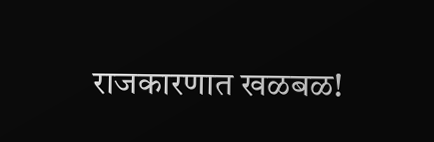राजकारणात खळबळ!